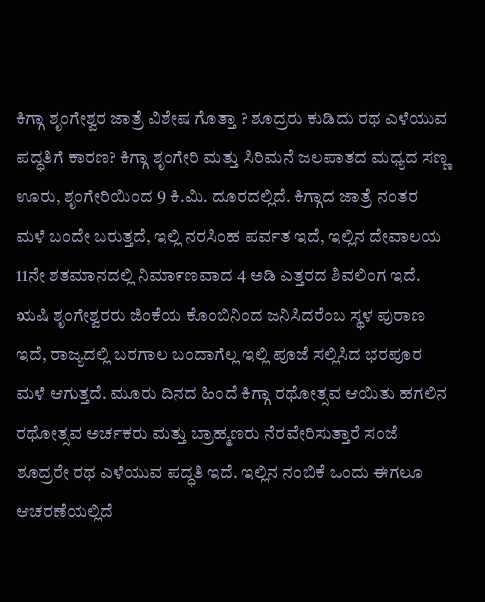ಕಿಗ್ಗಾ ಶೃಂಗೇಶ್ವರ ಜಾತ್ರೆ ವಿಶೇಷ ಗೊತ್ತಾ ? ಶೂದ್ರರು ಕುಡಿದು ರಥ ಎಳೆಯುವ ಪದ್ಧತಿಗೆ ಕಾರಣ? ಕಿಗ್ಗಾ ಶೃಂಗೇರಿ ಮತ್ತು ಸಿರಿಮನೆ ಜಲಪಾತದ ಮಧ್ಯದ ಸಣ್ಣ ಊರು, ಶೃಂಗೇರಿಯಿಂದ 9 ಕಿ.ಮಿ. ದೂರದಲ್ಲಿದೆ. ಕಿಗ್ಗಾದ ಜಾತ್ರೆ ನಂತರ ಮಳೆ ಬಂದೇ ಬರುತ್ತದೆ, ಇಲ್ಲಿ ನರಸಿಂಹ ಪರ್ವತ ಇದೆ, ಇಲ್ಲಿನ ದೇವಾಲಯ 11ನೇ ಶತಮಾನದಲ್ಲಿ ನಿಮಾ೯ಣವಾದ 4 ಅಡಿ ಎತ್ತರದ ಶಿವಲಿಂಗ ಇದೆ. ಋಷಿ ಶೃಂಗೇಶ್ವರರು ಜಿಂಕೆಯ ಕೊಂಬಿನಿಂದ ಜನಿಸಿದರೆಂಬ ಸ್ಥಳ ಪುರಾಣ ಇದೆ, ರಾಜ್ಯದಲ್ಲಿ ಬರಗಾಲ ಬಂದಾಗೆಲ್ಲ ಇಲ್ಲಿ ಪೂಜೆ ಸಲ್ಲಿಸಿದ ಭರಪೂರ ಮಳೆ ಆಗುತ್ತದೆ. ಮೂರು ದಿನದ ಹಿಂದೆ ಕಿಗ್ಗಾ ರಥೋತ್ಸವ ಆಯಿತು ಹಗಲಿನ ರಥೋತ್ಸವ ಅರ್ಚಕರು ಮತ್ತು ಬ್ರಾಹ್ಮಣರು ನೆರವೇರಿಸುತ್ತಾರೆ ಸಂಜೆ ಶೂದ್ರರೇ ರಥ ಎಳೆಯುವ ಪದ್ಧತಿ ಇದೆ. ಇಲ್ಲಿನ ನಂಬಿಕೆ ಒಂದು ಈಗಲೂ ಆಚರಣೆಯಲ್ಲಿದೆ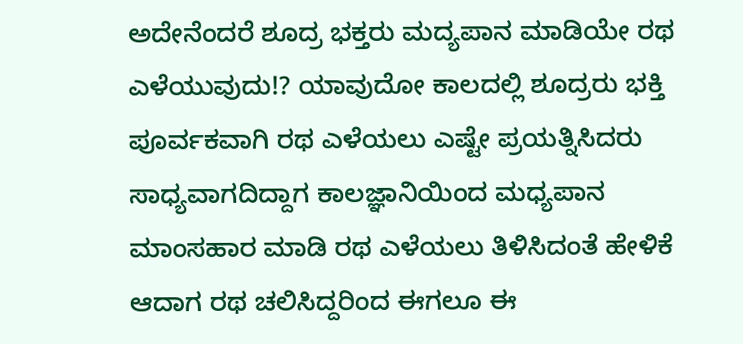ಅದೇನೆಂದರೆ ಶೂದ್ರ ಭಕ್ತರು ಮದ್ಯಪಾನ ಮಾಡಿಯೇ ರಥ ಎಳೆಯುವುದು!? ಯಾವುದೋ ಕಾಲದಲ್ಲಿ ಶೂದ್ರರು ಭಕ್ತಿ ಪೂರ್ವಕವಾಗಿ ರಥ ಎಳೆಯಲು ಎಷ್ಟೇ ಪ್ರಯತ್ನಿಸಿದರು ಸಾಧ್ಯವಾಗದಿದ್ದಾಗ ಕಾಲಜ್ಞಾನಿಯಿಂದ ಮಧ್ಯಪಾನ ಮಾಂಸಹಾರ ಮಾಡಿ ರಥ ಎಳೆಯಲು ತಿಳಿಸಿದಂತೆ ಹೇಳಿಕೆ ಆದಾಗ ರಥ ಚಲಿಸಿದ್ದರಿಂದ ಈಗಲೂ ಈ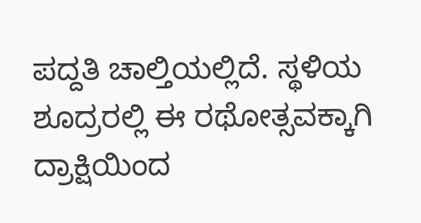ಪದ್ದತಿ ಚಾಲ್ತಿಯಲ್ಲಿದೆ. ಸ್ಥಳಿಯ ಶೂದ್ರರಲ್ಲಿ ಈ ರಥೋತ್ಸವಕ್ಕಾಗಿ ದ್ರಾಕ್ಷಿಯಿಂದ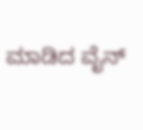ಮಾಡಿದ ವೈನ್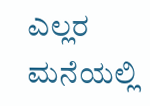ಎಲ್ಲರ ಮನೆಯಲ್ಲಿ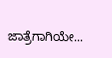ಜಾತ್ರೆಗಾಗಿಯೇ...